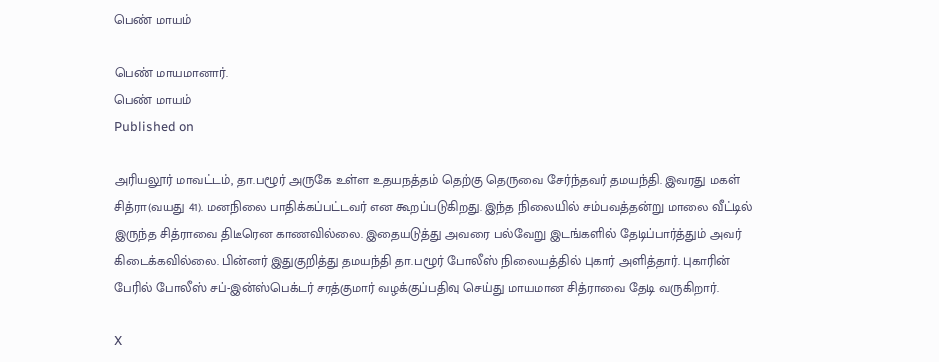பெண் மாயம்

பெண் மாயமானார்.
பெண் மாயம்
Published on

அரியலூர் மாவட்டம், தா.பழூர் அருகே உள்ள உதயநத்தம் தெற்கு தெருவை சேர்ந்தவர் தமயந்தி. இவரது மகள் சித்ரா(வயது 41). மனநிலை பாதிக்கப்பட்டவர் என கூறப்படுகிறது. இந்த நிலையில் சம்பவத்தன்று மாலை வீட்டில் இருந்த சித்ராவை திடீரென காணவில்லை. இதையடுத்து அவரை பல்வேறு இடங்களில் தேடிப்பார்த்தும் அவர் கிடைக்கவில்லை. பின்னர் இதுகுறித்து தமயந்தி தா.பழூர் போலீஸ் நிலையத்தில் புகார் அளித்தார். புகாரின் பேரில் போலீஸ் சப்-இன்ஸ்பெக்டர் சரத்குமார் வழக்குப்பதிவு செய்து மாயமான சித்ராவை தேடி வருகிறார்.

X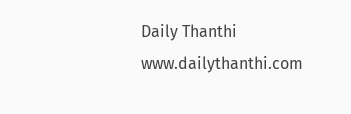Daily Thanthi
www.dailythanthi.com